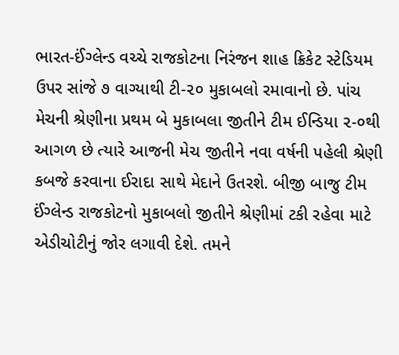ભારત-ઈંગ્લેન્ડ વચ્ચે રાજકોટના નિરંજન શાહ ક્રિકેટ સ્ટેડિયમ ઉપર સાંજે ૭ વાગ્યાથી ટી-૨૦ મુકાબલો રમાવાનો છે. પાંચ મેચની શ્રેણીના પ્રથમ બે મુકાબલા જીતીને ટીમ ઈન્ડિયા ૨-૦થી આગળ છે ત્યારે આજની મેચ જીતીને નવા વર્ષની પહેલી શ્રેણી કબજે કરવાના ઈરાદા સાથે મેદાને ઉતરશે. બીજી બાજુ ટીમ ઈંગ્લેન્ડ રાજકોટનો મુકાબલો જીતીને શ્રેણીમાં ટકી રહેવા માટે એડીચોટીનું જોર લગાવી દેશે. તમને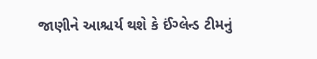જાણીને આશ્ચર્ય થશે કે ઈંગ્લેન્ડ ટીમનું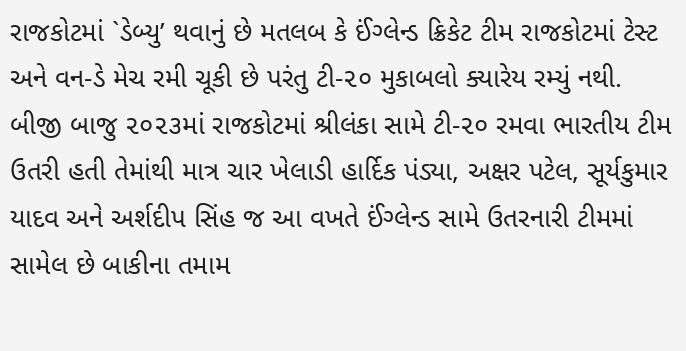રાજકોટમાં `ડેબ્યુ’ થવાનું છે મતલબ કે ઈંગ્લેન્ડ ક્રિકેટ ટીમ રાજકોટમાં ટેસ્ટ અને વન-ડે મેચ રમી ચૂકી છે પરંતુ ટી-૨૦ મુકાબલો ક્યારેય રમ્યું નથી.
બીજી બાજુ ૨૦૨૩માં રાજકોટમાં શ્રીલંકા સામે ટી-૨૦ રમવા ભારતીય ટીમ ઉતરી હતી તેમાંથી માત્ર ચાર ખેલાડી હાર્દિક પંડ્યા, અક્ષર પટેલ, સૂર્યકુમાર યાદવ અને અર્શદીપ સિંહ જ આ વખતે ઈંગ્લેન્ડ સામે ઉતરનારી ટીમમાં સામેલ છે બાકીના તમામ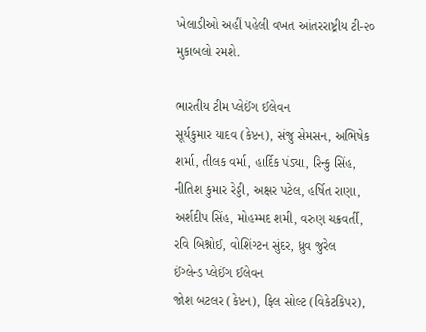ખેલાડીઓ અહીં પહેલી વખત આંતરરાષ્ટ્રીય ટી-૨૦ મુકાબલો રમશે.

ભારતીય ટીમ પ્લેઈંગ ઈલેવન
સૂર્યકુમાર યાદવ (કેપ્ટન), સંજુ સેમસન, અભિષેક શર્મા, તીલક વર્મા, હાર્દિક પંડ્યા, રિન્કુ સિંહ, નીતિશ કુમાર રેડ્ડી, અક્ષર પટેલ, હર્ષિત રાણા, અર્શદીપ સિંહ, મોહમ્મદ શમી, વરુણ ચક્રવર્તી, રવિ બિશ્નોઈ, વોશિંગ્ટન સુંદર, ધ્રુવ જુરેલ
ઈંગ્લેન્ડ પ્લેઈંગ ઈલેવન
જોશ બટલર (કેપ્ટન), ફિલ સોલ્ટ (વિકેટકિપર),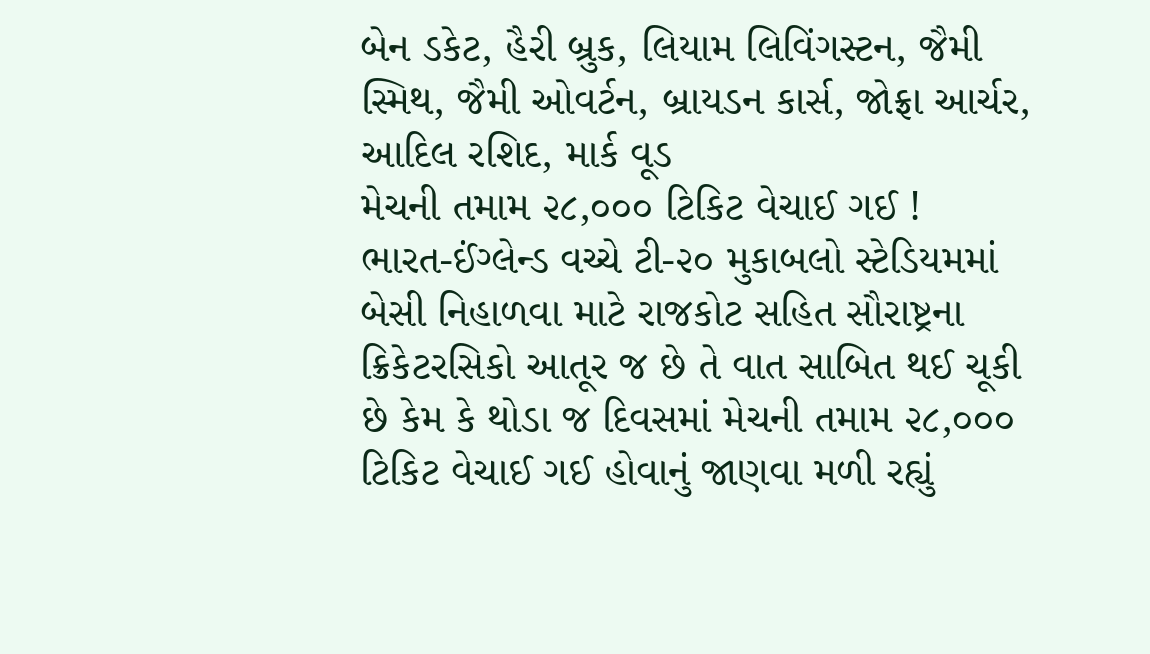બેન ડકેટ, હૈરી બ્રુક, લિયામ લિવિંગસ્ટન, જૈમી સ્મિથ, જૈમી ઓવર્ટન, બ્રાયડન કાર્સ, જોફ્રા આર્ચર, આદિલ રશિદ, માર્ક વૂડ
મેચની તમામ ૨૮,૦૦૦ ટિકિટ વેચાઈ ગઈ !
ભારત-ઈંગ્લેન્ડ વચ્ચે ટી-૨૦ મુકાબલો સ્ટેડિયમમાં બેસી નિહાળવા માટે રાજકોટ સહિત સૌરાષ્ટ્રના ક્રિકેટરસિકો આતૂર જ છે તે વાત સાબિત થઈ ચૂકી છે કેમ કે થોડા જ દિવસમાં મેચની તમામ ૨૮,૦૦૦ ટિકિટ વેચાઈ ગઈ હોવાનું જાણવા મળી રહ્યું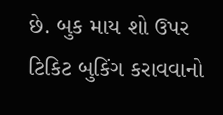છે. બુક માય શો ઉપર ટિકિટ બુકિંગ કરાવવાનો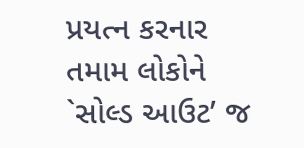પ્રયત્ન કરનાર તમામ લોકોને `સોલ્ડ આઉટ’ જ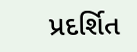પ્રદર્શિત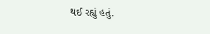થઈ રહ્યું હતું.